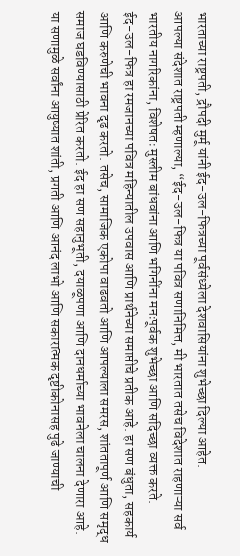भारताच्या राष्ट्रपती, द्रौपदी मुर्मू यांनी ईद-उल-फित्रच्या पूर्वसंध्येला देशवासियांना शुभेच्छा दिल्या आहेत.
आपल्या संदेशात राष्ट्रपती म्हणाल्या, “ईद-उल-फित्र या पवित्र सणानिमित्त, मी भारतात तसेच विदेशात राहणाऱ्या सर्व भारतीय नागरिकांना, विशेषतः मुस्लीम बांधवांना आणि भगिनींना मनःपूर्वक शुभेच्छा आणि सदिच्छा व्यक्त करते.
ईद-उल-फित्र हा रमजानच्या पवित्र महिन्यातील उपवास आणि प्रार्थनेच्या समाप्तीचे प्रतीक आहे. हा सण बंधुता, सहकार्य आणि करुणेची भावना दृढ करतो. तसेच, सामाजिक एकोपा वाढवतो आणि आपल्याला समरस, शांततापूर्ण आणि समृद्ध समाज घडविण्यासाठी प्रेरित करतो. ईद हा सण सहानुभूती, दयाळूपणा आणि दानधर्माच्या भावनेला चालना देणारा आहे.
या सणामुळे सर्वांना आयुष्यात शांती, प्रगती आणि आनंद लाभो आणि सकारात्मक दृष्टीकोनासह पुढे जाण्याची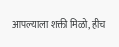आपल्याला शक्ती मिळो, हीच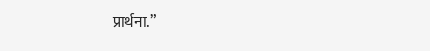प्रार्थना.”